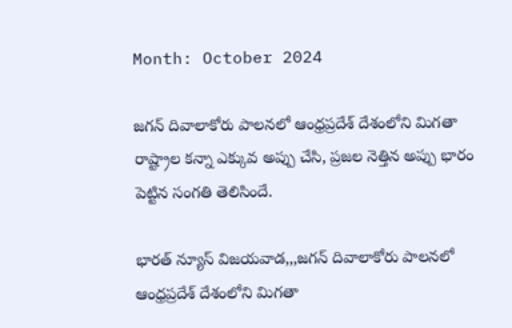Month: October 2024

జగన్ దివాలాకోరు పాలనలో ఆంధ్రప్రదేశ్ దేశంలోని మిగతా రాష్ట్రాల కన్నా ఎక్కువ అప్పు చేసి, ప్రజల నెత్తిన అప్పు భారం పెట్టిన సంగతి తెలిసిందే.

భారత్ న్యూస్ విజయవాడ,,,జగన్ దివాలాకోరు పాలనలో ఆంధ్రప్రదేశ్ దేశంలోని మిగతా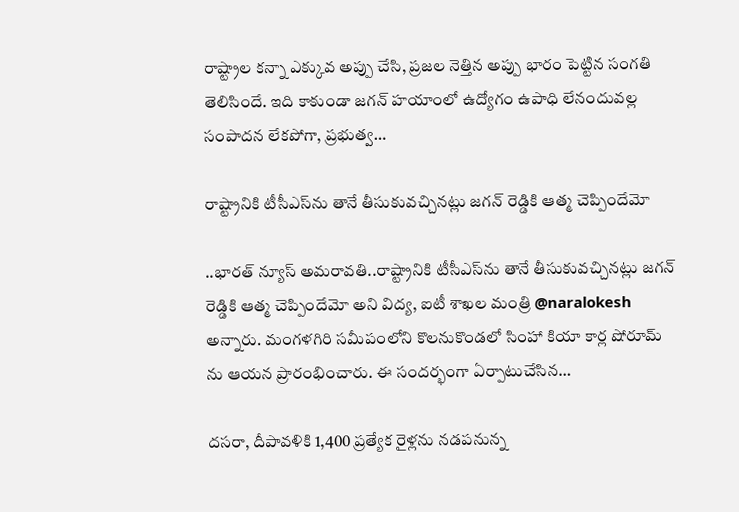రాష్ట్రాల కన్నా ఎక్కువ అప్పు చేసి, ప్రజల నెత్తిన అప్పు భారం పెట్టిన సంగతి తెలిసిందే. ఇది కాకుండా జగన్ హయాంలో ఉద్యోగం ఉపాధి లేనందువల్ల సంపాదన లేకపోగా, ప్రభుత్వ…

రాష్ట్రానికి టీసీఎస్‌ను తానే తీసుకువచ్చినట్లు జగన్ రెడ్డికి ఆత్మ చెప్పిందేమో

..భారత్ న్యూస్ అమరావతి..రాష్ట్రానికి టీసీఎస్‌ను తానే తీసుకువచ్చినట్లు జగన్ రెడ్డికి ఆత్మ చెప్పిందేమో అని విద్య, ఐటీ శాఖల మంత్రి @naralokesh అన్నారు. మంగళగిరి సమీపంలోని కొలనుకొండలో సింహా కియా కార్ల షోరూమ్ ను ఆయన ప్రారంభించారు. ఈ సందర్భంగా ఏర్పాటుచేసిన…

దసరా, దీపావళికి 1,400 ప్రత్యేక రైళ్లను నడపనున్న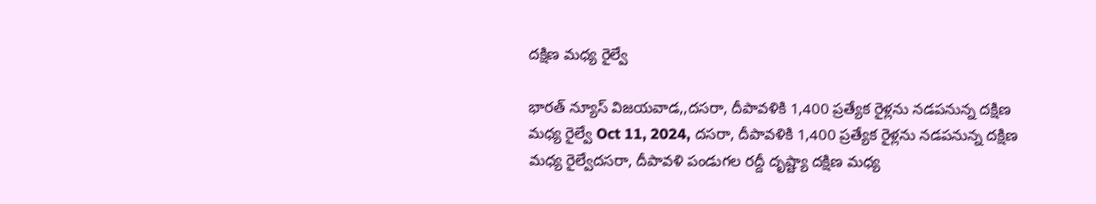దక్షిణ మధ్య రైల్వే

భారత్ న్యూస్ విజయవాడ,,దసరా, దీపావళికి 1,400 ప్రత్యేక రైళ్లను నడపనున్న దక్షిణ మధ్య రైల్వే Oct 11, 2024, దసరా, దీపావళికి 1,400 ప్రత్యేక రైళ్లను నడపనున్న దక్షిణ మధ్య రైల్వేదసరా, దీపావళి పండుగల రద్దీ దృష్ట్యా దక్షిణ మధ్య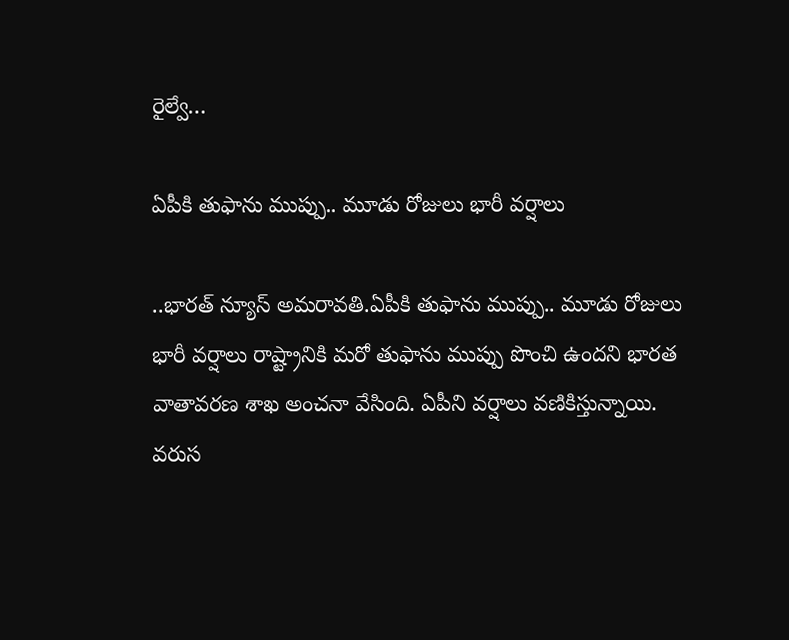రైల్వే…

ఏపీకి తుఫాను ముప్పు.. మూడు రోజులు భారీ వర్షాలు

..భారత్ న్యూస్ అమరావతి.ఏపీకి తుఫాను ముప్పు.. మూడు రోజులు భారీ వర్షాలు రాష్ట్రానికి మరో తుఫాను ముప్పు పొంచి ఉందని భారత వాతావరణ శాఖ అంచనా వేసింది. ఏపీని వర్షాలు వణికిస్తున్నాయి. వరుస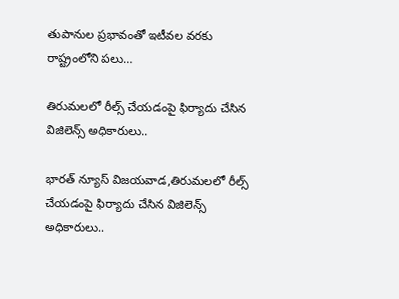తుపానుల ప్రభావంతో ఇటీవల వరకు రాష్ట్రంలోని పలు…

తిరుమలలో రీల్స్ చేయడంపై ఫిర్యాదు చేసిన విజిలెన్స్ అధికారులు..

భారత్ న్యూస్ విజయవాడ,తిరుమలలో రీల్స్ చేయడంపై ఫిర్యాదు చేసిన విజిలెన్స్ అధికారులు..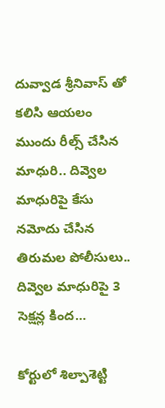దువ్వాడ శ్రీనివాస్ తో కలిసి ఆయలం ముందు రీల్స్ చేసిన మాధురి.. దివ్వెల మాధురిపై కేసు నమోదు చేసిన తిరుమల పోలీసులు.. దివ్వెల మాధురిపై 3 సెక్షన్ల కింద…

కోర్టులో శిల్పాశెట్టి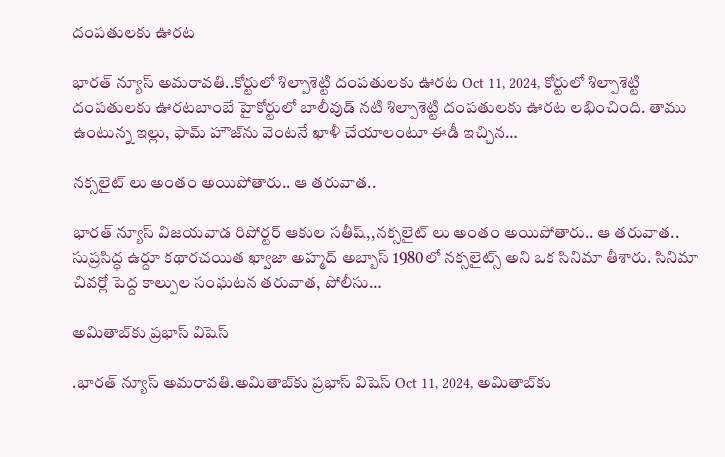దంపతులకు ఊరట

భారత్ న్యూస్ అమరావతి..కోర్టులో శిల్పాశెట్టి దంపతులకు ఊరట Oct 11, 2024, కోర్టులో శిల్పాశెట్టి దంపతులకు ఊరటబాంబే హైకోర్టులో బాలీవుడ్ నటి శిల్పాశెట్టి దంపతులకు ఊరట లభించింది. తాము ఉంటున్న ఇల్లు, ఫామ్ హౌజ్‌ను వెంటనే ఖాళీ చేయాలంటూ ఈడీ ఇచ్చిన…

నక్సలైట్ లు అంతం అయిపోతారు.. ఆ తరువాత..

భారత్ న్యూస్ విజయవాడ రిపోర్టర్ ఆకుల సతీష్,,నక్సలైట్ లు అంతం అయిపోతారు.. ఆ తరువాత.. సుప్రసిద్ధ ఉర్దూ కథారచయిత ఖ్వాజా అహ్మద్ అబ్బాస్ 1980లో నక్సలైట్స్ అని ఒక సినిమా తీశారు. సినిమా చివర్లో పెద్ద కాల్పుల సంఘటన తరువాత, పోలీసు…

అమితాబ్‌కు ప్రభాస్ విషెస్

.భారత్ న్యూస్ అమరావతి.అమితాబ్‌కు ప్రభాస్ విషెస్ Oct 11, 2024, అమితాబ్‌కు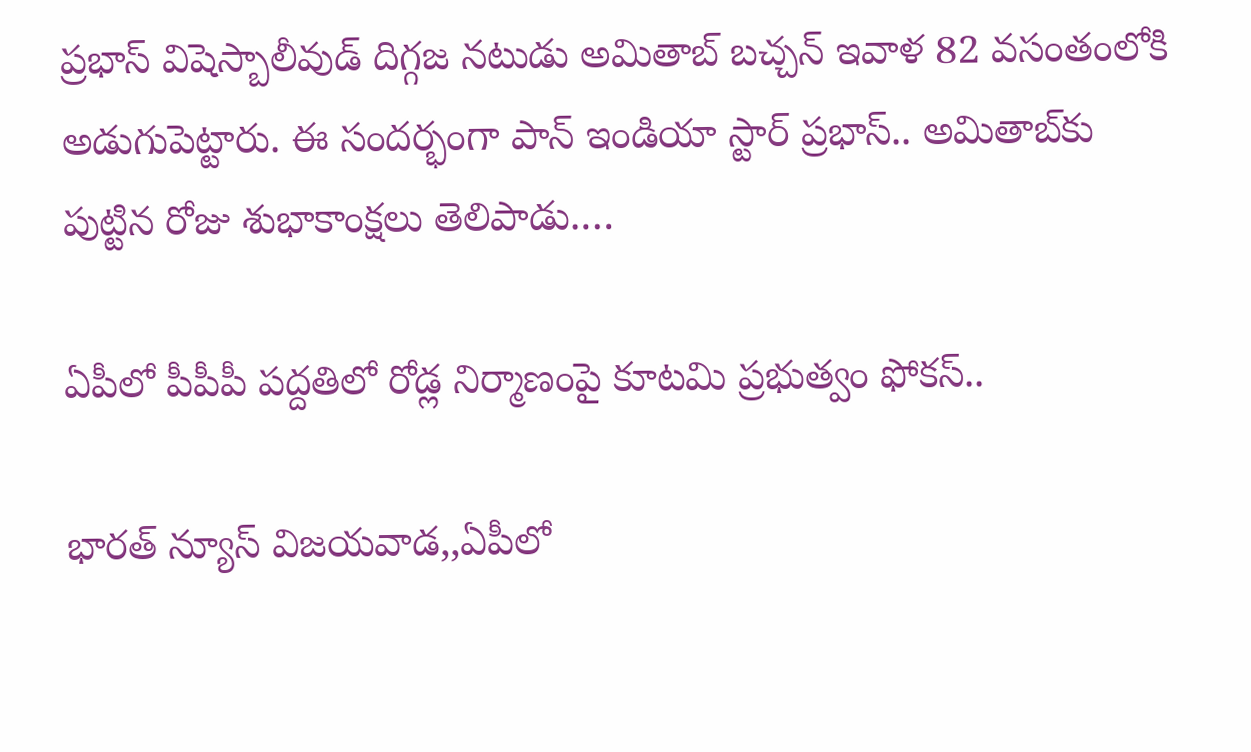ప్రభాస్ విషెస్బాలీవుడ్ దిగ్గజ నటుడు అమితాబ్ బచ్చన్ ఇవాళ 82 వసంతంలోకి అడుగుపెట్టారు. ఈ సందర్భంగా పాన్ ఇండియా స్టార్ ప్రభాస్.. అమితాబ్‌కు పుట్టిన రోజు శుభాకాంక్షలు తెలిపాడు.…

ఏపీలో పీపీపీ పద్దతిలో రోడ్ల నిర్మాణంపై కూటమి ప్రభుత్వం ఫోకస్..

భారత్ న్యూస్ విజయవాడ,,ఏపీలో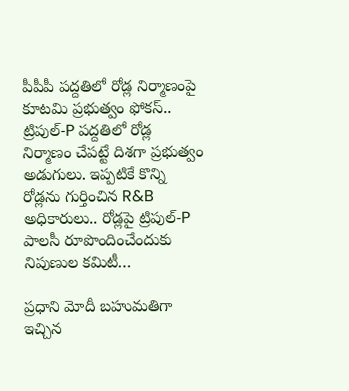పీపీపీ పద్దతిలో రోడ్ల నిర్మాణంపై కూటమి ప్రభుత్వం ఫోకస్.. ట్రిపుల్-P పద్దతిలో రోడ్ల నిర్మాణం చేపట్టే దిశగా ప్రభుత్వం అడుగులు. ఇప్పటికే కొన్ని రోడ్లను గుర్తించిన R&B అధికారులు.. రోడ్లపై ట్రిపుల్-P పాలసీ రూపొందించేందుకు నిపుణుల కమిటీ…

ప్రధాని మోదీ బహుమతిగా ఇచ్చిన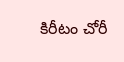కిరీటం చోరీ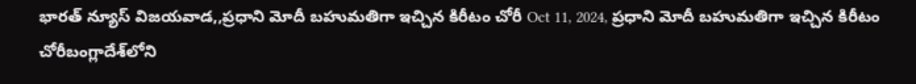భారత్ న్యూస్ విజయవాడ,,ప్రధాని మోదీ బహుమతిగా ఇచ్చిన కిరీటం చోరీ Oct 11, 2024, ప్రధాని మోదీ బహుమతిగా ఇచ్చిన కిరీటం చోరీబంగ్లాదేశ్‌లోని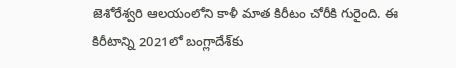జెశోరేశ్వరి ఆలయంలోని కాళీ మాత కిరీటం చోరీకి గురైంది. ఈ కిరీటాన్ని 2021లో బంగ్లాదేశ్‌కు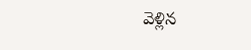వెళ్లిన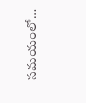సమయంలో…